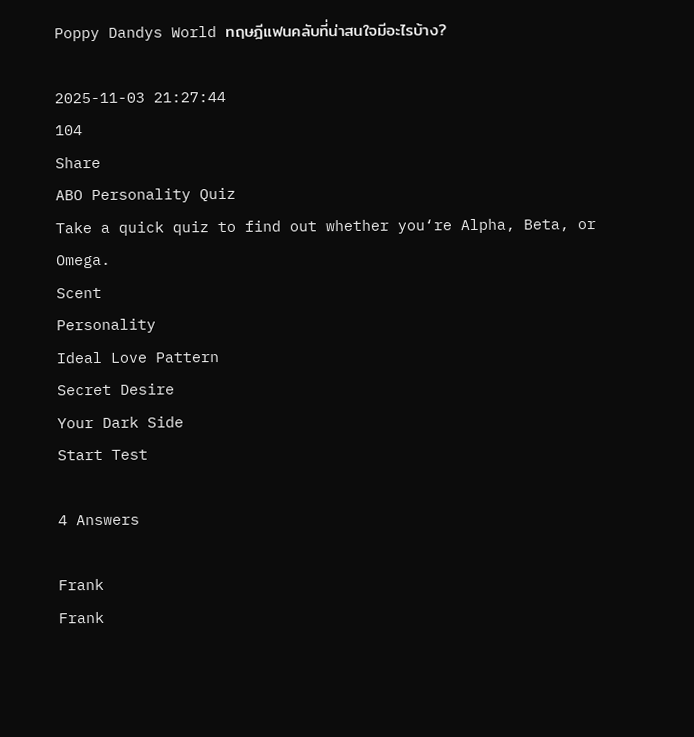Poppy Dandys World ทฤษฎีแฟนคลับที่น่าสนใจมีอะไรบ้าง?

2025-11-03 21:27:44
104
Share
ABO Personality Quiz
Take a quick quiz to find out whether you‘re Alpha, Beta, or Omega.
Scent
Personality
Ideal Love Pattern
Secret Desire
Your Dark Side
Start Test

4 Answers

Frank
Frank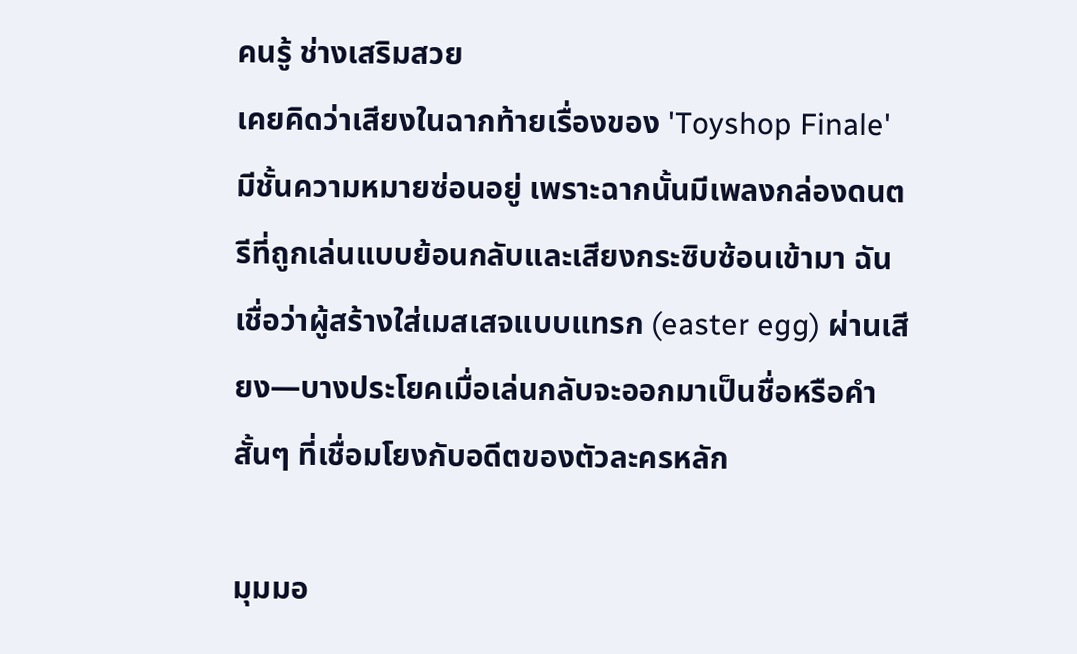คนรู้ ช่างเสริมสวย
เคยคิดว่าเสียงในฉากท้ายเรื่องของ 'Toyshop Finale' มีชั้นความหมายซ่อนอยู่ เพราะฉากนั้นมีเพลงกล่องดนตรีที่ถูกเล่นแบบย้อนกลับและเสียงกระซิบซ้อนเข้ามา ฉันเชื่อว่าผู้สร้างใส่เมสเสจแบบแทรก (easter egg) ผ่านเสียง—บางประโยคเมื่อเล่นกลับจะออกมาเป็นชื่อหรือคำสั้นๆ ที่เชื่อมโยงกับอดีตของตัวละครหลัก

มุมมอ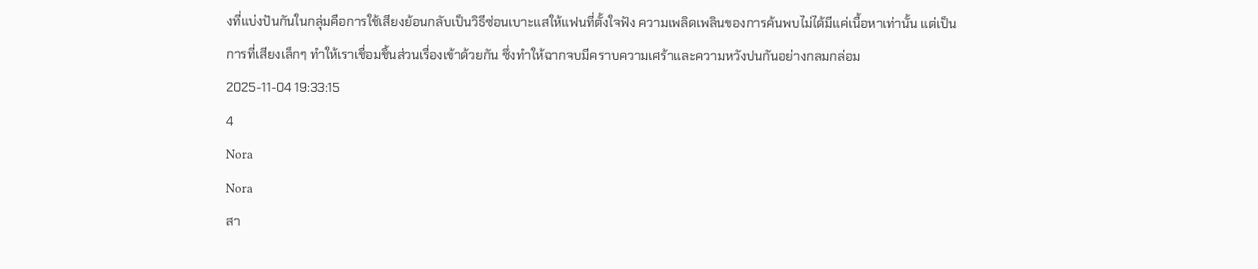งที่แบ่งปันกันในกลุ่มคือการใช้เสียงย้อนกลับเป็นวิธีซ่อนเบาะแสให้แฟนที่ตั้งใจฟัง ความเพลิดเพลินของการค้นพบไม่ได้มีแค่เนื้อหาเท่านั้น แต่เป็นการที่เสียงเล็กๆ ทำให้เราเชื่อมชิ้นส่วนเรื่องเข้าด้วยกัน ซึ่งทำให้ฉากจบมีคราบความเศร้าและความหวังปนกันอย่างกลมกล่อม
2025-11-04 19:33:15
4
Nora
Nora
สา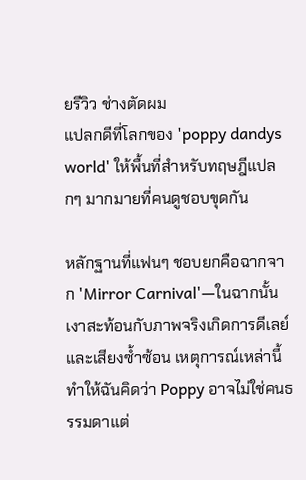ยรีวิว ช่างตัดผม
แปลกดีที่โลกของ 'poppy dandys world' ให้พื้นที่สำหรับทฤษฎีแปลกๆ มากมายที่คนดูชอบขุดกัน

หลักฐานที่แฟนๆ ชอบยกคือฉากจาก 'Mirror Carnival'—ในฉากนั้นเงาสะท้อนกับภาพจริงเกิดการดีเลย์และเสียงซ้ำซ้อน เหตุการณ์เหล่านี้ทำให้ฉันคิดว่า Poppy อาจไม่ใช่คนธรรมดาแต่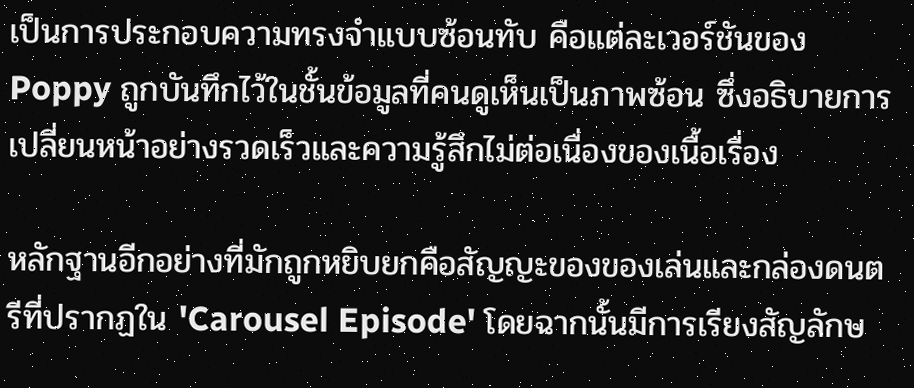เป็นการประกอบความทรงจำแบบซ้อนทับ คือแต่ละเวอร์ชันของ Poppy ถูกบันทึกไว้ในชั้นข้อมูลที่คนดูเห็นเป็นภาพซ้อน ซึ่งอธิบายการเปลี่ยนหน้าอย่างรวดเร็วและความรู้สึกไม่ต่อเนื่องของเนื้อเรื่อง

หลักฐานอีกอย่างที่มักถูกหยิบยกคือสัญญะของของเล่นและกล่องดนตรีที่ปรากฏใน 'Carousel Episode' โดยฉากนั้นมีการเรียงสัญลักษ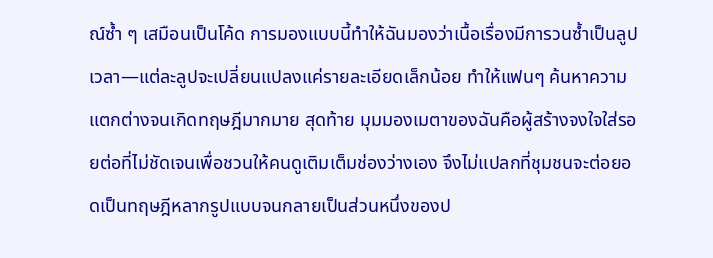ณ์ซ้ำ ๆ เสมือนเป็นโค้ด การมองแบบนี้ทำให้ฉันมองว่าเนื้อเรื่องมีการวนซ้ำเป็นลูปเวลา—แต่ละลูปจะเปลี่ยนแปลงแค่รายละเอียดเล็กน้อย ทำให้แฟนๆ ค้นหาความแตกต่างจนเกิดทฤษฎีมากมาย สุดท้าย มุมมองเมตาของฉันคือผู้สร้างจงใจใส่รอยต่อที่ไม่ชัดเจนเพื่อชวนให้คนดูเติมเต็มช่องว่างเอง จึงไม่แปลกที่ชุมชนจะต่อยอดเป็นทฤษฎีหลากรูปแบบจนกลายเป็นส่วนหนึ่งของป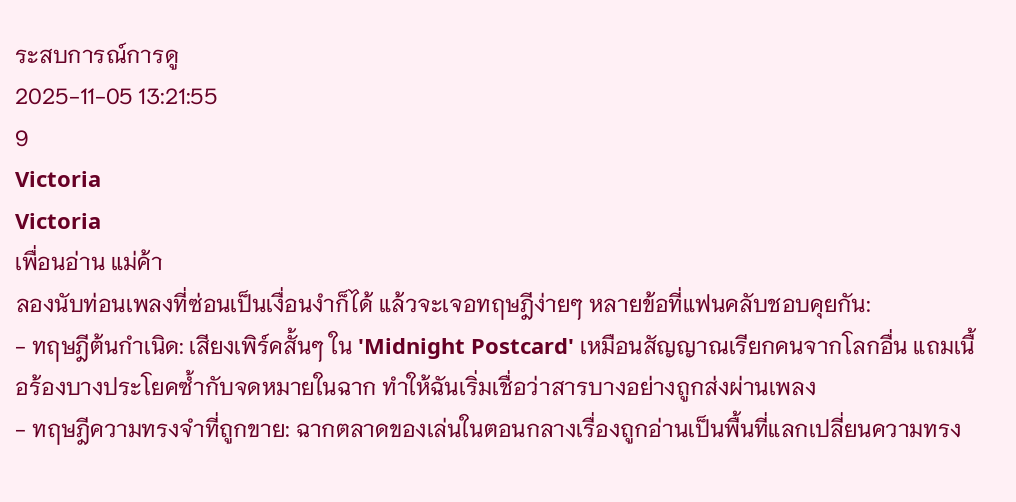ระสบการณ์การดู
2025-11-05 13:21:55
9
Victoria
Victoria
เพื่อนอ่าน แม่ค้า
ลองนับท่อนเพลงที่ซ่อนเป็นเงื่อนงำก็ได้ แล้วจะเจอทฤษฎีง่ายๆ หลายข้อที่แฟนคลับชอบคุยกัน:
- ทฤษฎีต้นกำเนิด: เสียงเพิร์คสั้นๆ ใน 'Midnight Postcard' เหมือนสัญญาณเรียกคนจากโลกอื่น แถมเนื้อร้องบางประโยคซ้ำกับจดหมายในฉาก ทำให้ฉันเริ่มเชื่อว่าสารบางอย่างถูกส่งผ่านเพลง
- ทฤษฎีความทรงจำที่ถูกขาย: ฉากตลาดของเล่นในตอนกลางเรื่องถูกอ่านเป็นพื้นที่แลกเปลี่ยนความทรง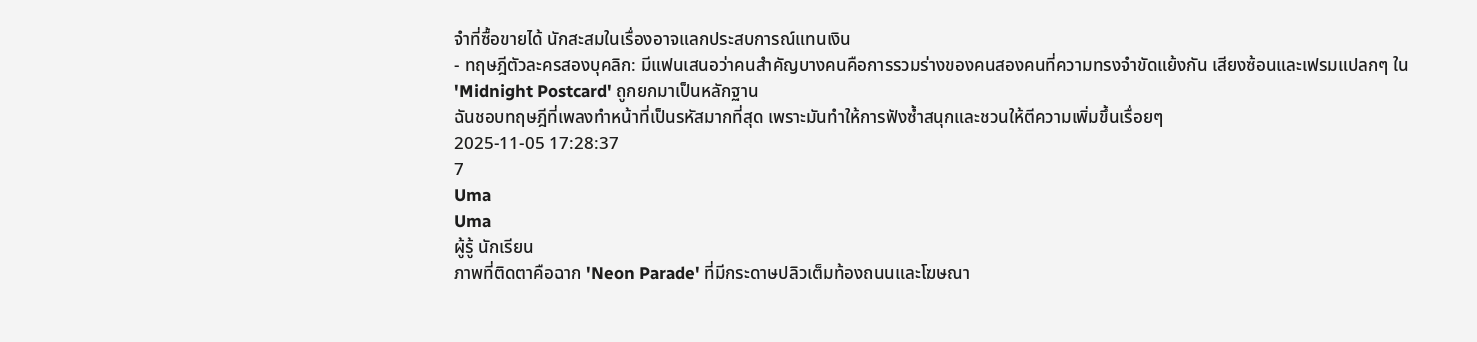จำที่ซื้อขายได้ นักสะสมในเรื่องอาจแลกประสบการณ์แทนเงิน
- ทฤษฎีตัวละครสองบุคลิก: มีแฟนเสนอว่าคนสำคัญบางคนคือการรวมร่างของคนสองคนที่ความทรงจำขัดแย้งกัน เสียงซ้อนและเฟรมแปลกๆ ใน 'Midnight Postcard' ถูกยกมาเป็นหลักฐาน
ฉันชอบทฤษฎีที่เพลงทำหน้าที่เป็นรหัสมากที่สุด เพราะมันทำให้การฟังซ้ำสนุกและชวนให้ตีความเพิ่มขึ้นเรื่อยๆ
2025-11-05 17:28:37
7
Uma
Uma
ผู้รู้ นักเรียน
ภาพที่ติดตาคือฉาก 'Neon Parade' ที่มีกระดาษปลิวเต็มท้องถนนและโฆษณา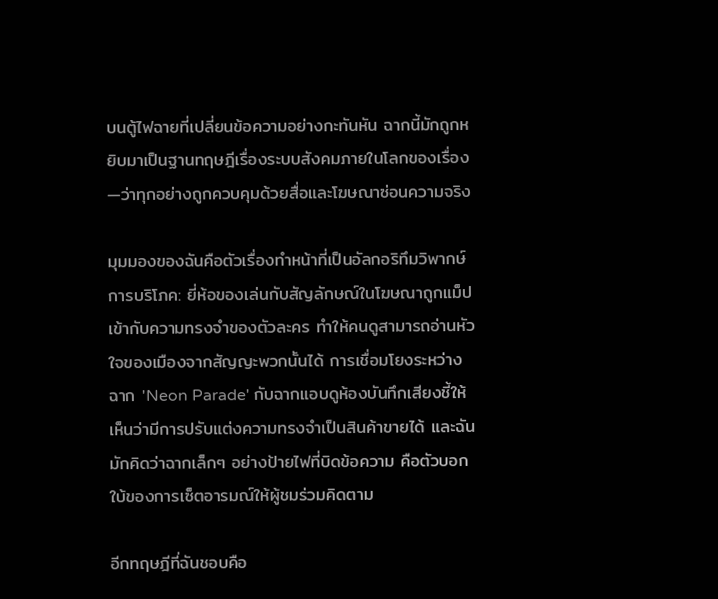บนตู้ไฟฉายที่เปลี่ยนข้อความอย่างกะทันหัน ฉากนี้มักถูกหยิบมาเป็นฐานทฤษฎีเรื่องระบบสังคมภายในโลกของเรื่อง—ว่าทุกอย่างถูกควบคุมด้วยสื่อและโฆษณาซ่อนความจริง

มุมมองของฉันคือตัวเรื่องทำหน้าที่เป็นอัลกอริทึมวิพากษ์การบริโภค: ยี่ห้อของเล่นกับสัญลักษณ์ในโฆษณาถูกแม็ปเข้ากับความทรงจำของตัวละคร ทำให้คนดูสามารถอ่านหัวใจของเมืองจากสัญญะพวกนั้นได้ การเชื่อมโยงระหว่างฉาก 'Neon Parade' กับฉากแอบดูห้องบันทึกเสียงชี้ให้เห็นว่ามีการปรับแต่งความทรงจำเป็นสินค้าขายได้ และฉันมักคิดว่าฉากเล็กๆ อย่างป้ายไฟที่บิดข้อความ คือตัวบอกใบ้ของการเซ็ตอารมณ์ให้ผู้ชมร่วมคิดตาม

อีกทฤษฎีที่ฉันชอบคือ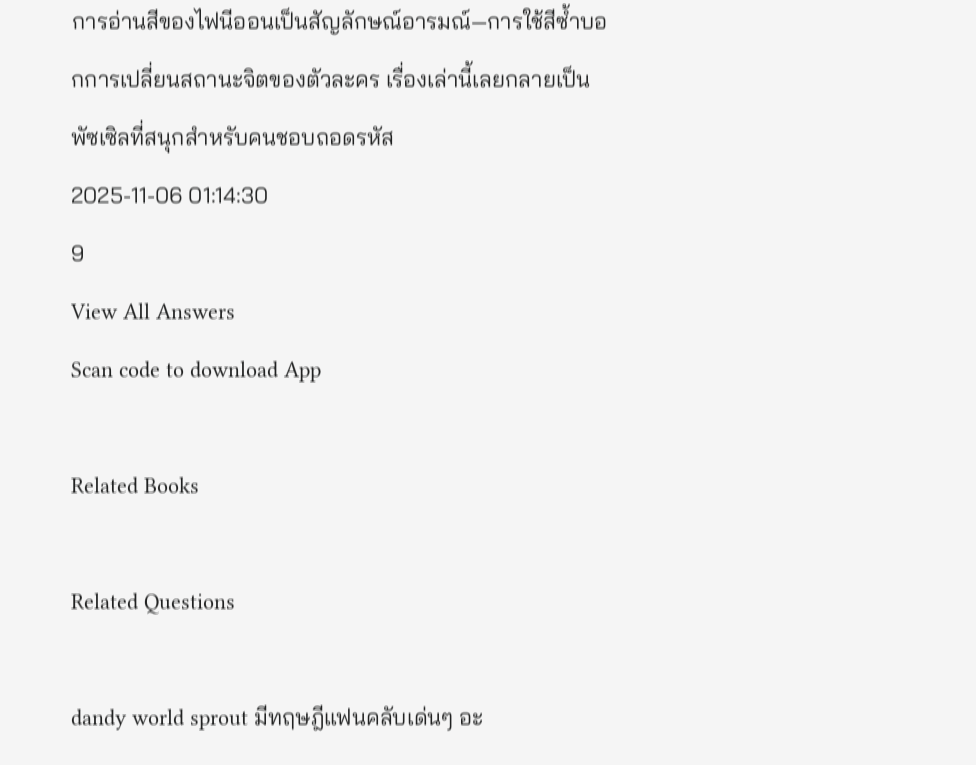การอ่านสีของไฟนีออนเป็นสัญลักษณ์อารมณ์—การใช้สีซ้ำบอกการเปลี่ยนสถานะจิตของตัวละคร เรื่องเล่านี้เลยกลายเป็นพัซเซิลที่สนุกสำหรับคนชอบถอดรหัส
2025-11-06 01:14:30
9
View All Answers
Scan code to download App

Related Books

Related Questions

dandy world sprout มีทฤษฎีแฟนคลับเด่นๆ อะ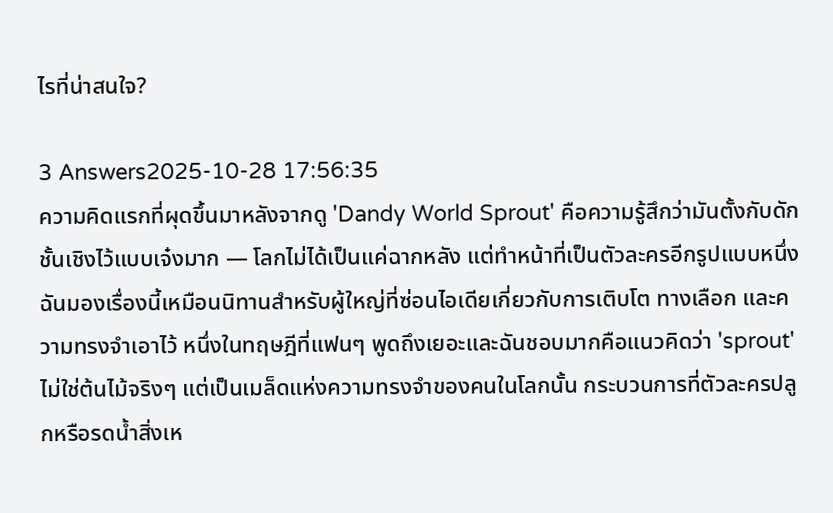ไรที่น่าสนใจ?

3 Answers2025-10-28 17:56:35
ความคิดแรกที่ผุดขึ้นมาหลังจากดู 'Dandy World Sprout' คือความรู้สึกว่ามันตั้งกับดักชั้นเชิงไว้แบบเจ๋งมาก — โลกไม่ได้เป็นแค่ฉากหลัง แต่ทำหน้าที่เป็นตัวละครอีกรูปแบบหนึ่ง ฉันมองเรื่องนี้เหมือนนิทานสำหรับผู้ใหญ่ที่ซ่อนไอเดียเกี่ยวกับการเติบโต ทางเลือก และความทรงจำเอาไว้ หนึ่งในทฤษฎีที่แฟนๆ พูดถึงเยอะและฉันชอบมากคือแนวคิดว่า 'sprout' ไม่ใช่ต้นไม้จริงๆ แต่เป็นเมล็ดแห่งความทรงจำของคนในโลกนั้น กระบวนการที่ตัวละครปลูกหรือรดน้ำสิ่งเห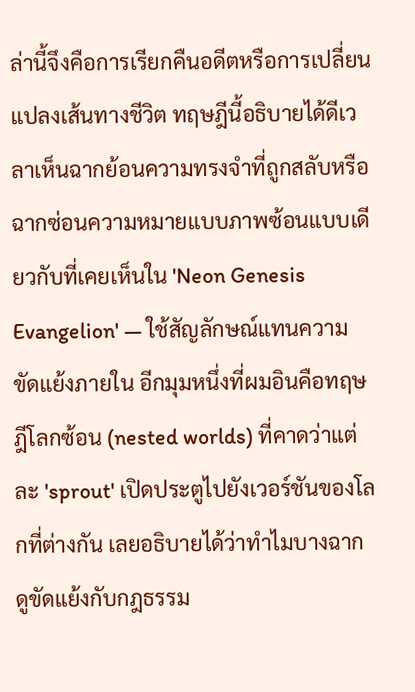ล่านี้จึงคือการเรียกคืนอดีตหรือการเปลี่ยนแปลงเส้นทางชีวิต ทฤษฎีนี้อธิบายได้ดีเวลาเห็นฉากย้อนความทรงจำที่ถูกสลับหรือฉากซ่อนความหมายแบบภาพซ้อนแบบเดียวกับที่เคยเห็นใน 'Neon Genesis Evangelion' — ใช้สัญลักษณ์แทนความขัดแย้งภายใน อีกมุมหนึ่งที่ผมอินคือทฤษฎีโลกซ้อน (nested worlds) ที่คาดว่าแต่ละ 'sprout' เปิดประตูไปยังเวอร์ชันของโลกที่ต่างกัน เลยอธิบายได้ว่าทำไมบางฉากดูขัดแย้งกับกฎธรรม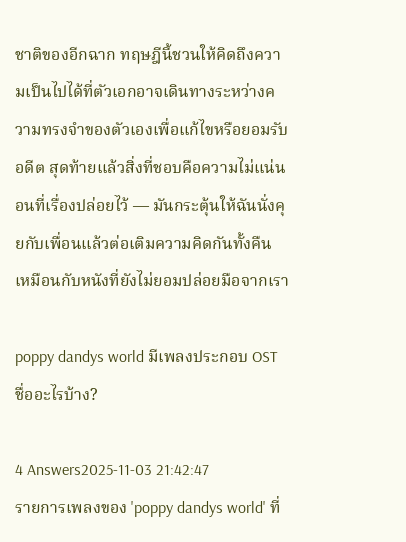ชาติของอีกฉาก ทฤษฎีนี้ชวนให้คิดถึงความเป็นไปได้ที่ตัวเอกอาจเดินทางระหว่างความทรงจำของตัวเองเพื่อแก้ไขหรือยอมรับอดีต สุดท้ายแล้วสิ่งที่ชอบคือความไม่แน่นอนที่เรื่องปล่อยไว้ — มันกระตุ้นให้ฉันนั่งคุยกับเพื่อนแล้วต่อเติมความคิดกันทั้งคืน เหมือนกับหนังที่ยังไม่ยอมปล่อยมือจากเรา

poppy dandys world มีเพลงประกอบ OST ชื่ออะไรบ้าง?

4 Answers2025-11-03 21:42:47
รายการเพลงของ 'poppy dandys world' ที่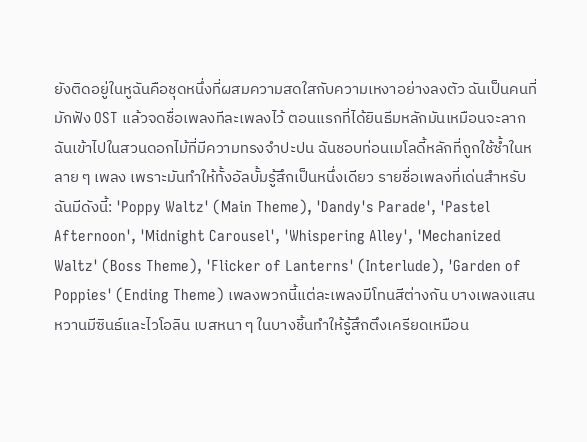ยังติดอยู่ในหูฉันคือชุดหนึ่งที่ผสมความสดใสกับความเหงาอย่างลงตัว ฉันเป็นคนที่มักฟัง OST แล้วจดชื่อเพลงทีละเพลงไว้ ตอนแรกที่ได้ยินธีมหลักมันเหมือนจะลากฉันเข้าไปในสวนดอกไม้ที่มีความทรงจำปะปน ฉันชอบท่อนเมโลดี้หลักที่ถูกใช้ซ้ำในหลาย ๆ เพลง เพราะมันทำให้ทั้งอัลบั้มรู้สึกเป็นหนึ่งเดียว รายชื่อเพลงที่เด่นสำหรับฉันมีดังนี้: 'Poppy Waltz' (Main Theme), 'Dandy's Parade', 'Pastel Afternoon', 'Midnight Carousel', 'Whispering Alley', 'Mechanized Waltz' (Boss Theme), 'Flicker of Lanterns' (Interlude), 'Garden of Poppies' (Ending Theme) เพลงพวกนี้แต่ละเพลงมีโทนสีต่างกัน บางเพลงแสนหวานมีซินธ์และไวโอลิน เบสหนา ๆ ในบางชิ้นทำให้รู้สึกตึงเครียดเหมือน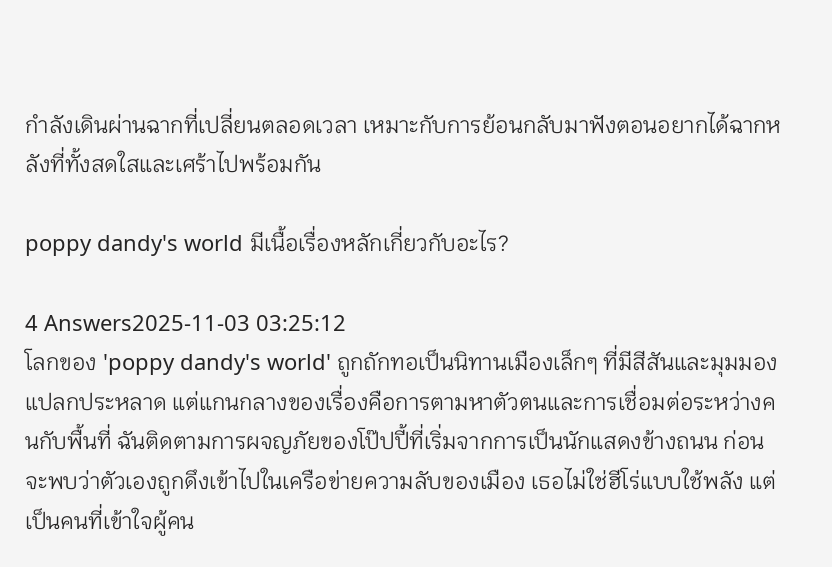กำลังเดินผ่านฉากที่เปลี่ยนตลอดเวลา เหมาะกับการย้อนกลับมาฟังตอนอยากได้ฉากหลังที่ทั้งสดใสและเศร้าไปพร้อมกัน

poppy dandy's world มีเนื้อเรื่องหลักเกี่ยวกับอะไร?

4 Answers2025-11-03 03:25:12
โลกของ 'poppy dandy's world' ถูกถักทอเป็นนิทานเมืองเล็กๆ ที่มีสีสันและมุมมองแปลกประหลาด แต่แกนกลางของเรื่องคือการตามหาตัวตนและการเชื่อมต่อระหว่างคนกับพื้นที่ ฉันติดตามการผจญภัยของโป๊ปปี้ที่เริ่มจากการเป็นนักแสดงข้างถนน ก่อนจะพบว่าตัวเองถูกดึงเข้าไปในเครือข่ายความลับของเมือง เธอไม่ใช่ฮีโร่แบบใช้พลัง แต่เป็นคนที่เข้าใจผู้คน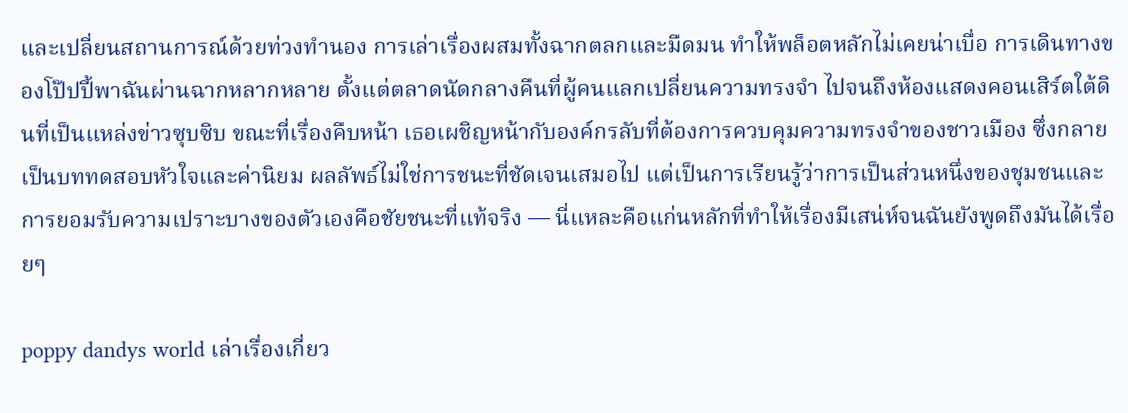และเปลี่ยนสถานการณ์ด้วยท่วงทำนอง การเล่าเรื่องผสมทั้งฉากตลกและมืดมน ทำให้พล็อตหลักไม่เคยน่าเบื่อ การเดินทางของโป๊ปปี้พาฉันผ่านฉากหลากหลาย ตั้งแต่ตลาดนัดกลางคืนที่ผู้คนแลกเปลี่ยนความทรงจำ ไปจนถึงห้องแสดงคอนเสิร์ตใต้ดินที่เป็นแหล่งข่าวซุบซิบ ขณะที่เรื่องคืบหน้า เธอเผชิญหน้ากับองค์กรลับที่ต้องการควบคุมความทรงจำของชาวเมือง ซึ่งกลายเป็นบททดสอบหัวใจและค่านิยม ผลลัพธ์ไม่ใช่การชนะที่ชัดเจนเสมอไป แต่เป็นการเรียนรู้ว่าการเป็นส่วนหนึ่งของชุมชนและการยอมรับความเปราะบางของตัวเองคือชัยชนะที่แท้จริง — นี่แหละคือแก่นหลักที่ทำให้เรื่องมีเสน่ห์จนฉันยังพูดถึงมันได้เรื่อยๆ

poppy dandys world เล่าเรื่องเกี่ยว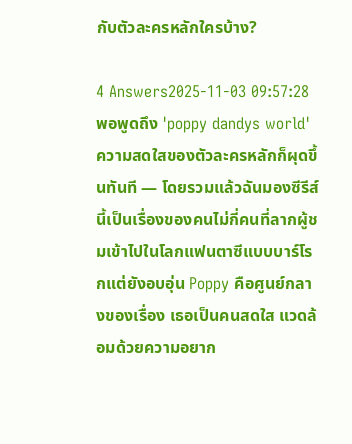กับตัวละครหลักใครบ้าง?

4 Answers2025-11-03 09:57:28
พอพูดถึง 'poppy dandys world' ความสดใสของตัวละครหลักก็ผุดขึ้นทันที — โดยรวมแล้วฉันมองซีรีส์นี้เป็นเรื่องของคนไม่กี่คนที่ลากผู้ชมเข้าไปในโลกแฟนตาซีแบบบาร์โรกแต่ยังอบอุ่น Poppy คือศูนย์กลางของเรื่อง เธอเป็นคนสดใส แวดล้อมด้วยความอยาก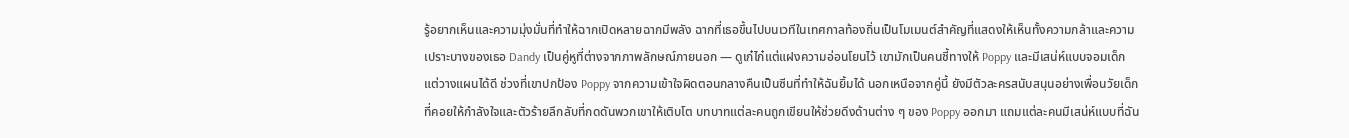รู้อยากเห็นและความมุ่งมั่นที่ทำให้ฉากเปิดหลายฉากมีพลัง ฉากที่เธอขึ้นไปบนเวทีในเทศกาลท้องถิ่นเป็นโมเมนต์สำคัญที่แสดงให้เห็นทั้งความกล้าและความเปราะบางของเธอ Dandy เป็นคู่หูที่ต่างจากภาพลักษณ์ภายนอก — ดูเก๋ไก๋แต่แฝงความอ่อนโยนไว้ เขามักเป็นคนชี้ทางให้ Poppy และมีเสน่ห์แบบจอมเด็กแต่วางแผนได้ดี ช่วงที่เขาปกป้อง Poppy จากความเข้าใจผิดตอนกลางคืนเป็นซีนที่ทำให้ฉันยิ้มได้ นอกเหนือจากคู่นี้ ยังมีตัวละครสนับสนุนอย่างเพื่อนวัยเด็กที่คอยให้กำลังใจและตัวร้ายลึกลับที่กดดันพวกเขาให้เติบโต บทบาทแต่ละคนถูกเขียนให้ช่วยดึงด้านต่าง ๆ ของ Poppy ออกมา แถมแต่ละคนมีเสน่ห์แบบที่ฉัน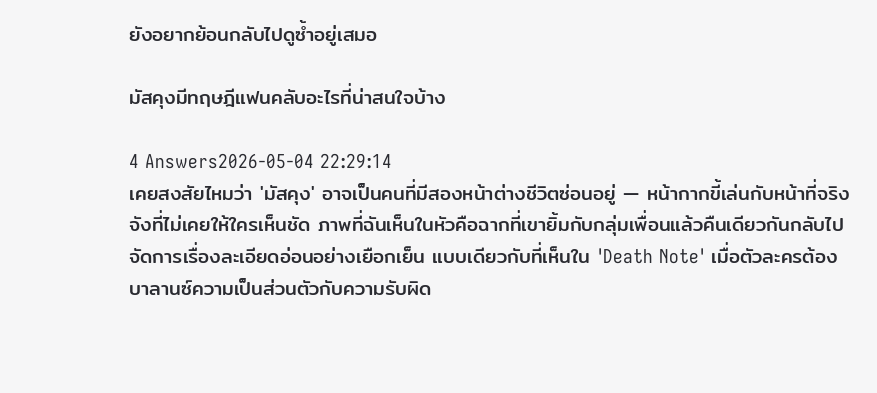ยังอยากย้อนกลับไปดูซ้ำอยู่เสมอ

มัสคุงมีทฤษฎีแฟนคลับอะไรที่น่าสนใจบ้าง

4 Answers2026-05-04 22:29:14
เคยสงสัยไหมว่า 'มัสคุง' อาจเป็นคนที่มีสองหน้าต่างชีวิตซ่อนอยู่ — หน้ากากขี้เล่นกับหน้าที่จริงจังที่ไม่เคยให้ใครเห็นชัด ภาพที่ฉันเห็นในหัวคือฉากที่เขายิ้มกับกลุ่มเพื่อนแล้วคืนเดียวกันกลับไปจัดการเรื่องละเอียดอ่อนอย่างเยือกเย็น แบบเดียวกับที่เห็นใน 'Death Note' เมื่อตัวละครต้องบาลานซ์ความเป็นส่วนตัวกับความรับผิด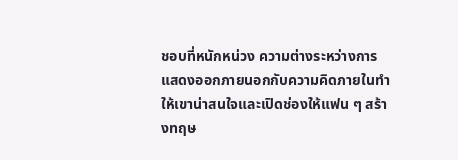ชอบที่หนักหน่วง ความต่างระหว่างการแสดงออกภายนอกกับความคิดภายในทำให้เขาน่าสนใจและเปิดช่องให้แฟน ๆ สร้างทฤษ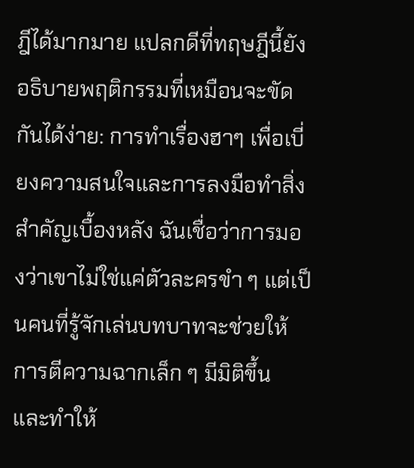ฎีได้มากมาย แปลกดีที่ทฤษฎีนี้ยังอธิบายพฤติกรรมที่เหมือนจะขัดกันได้ง่าย: การทำเรื่องฮาๆ เพื่อเบี่ยงความสนใจและการลงมือทำสิ่งสำคัญเบื้องหลัง ฉันเชื่อว่าการมองว่าเขาไม่ใช่แค่ตัวละครขำ ๆ แต่เป็นคนที่รู้จักเล่นบทบาทจะช่วยให้การตีความฉากเล็ก ๆ มีมิติขึ้น และทำให้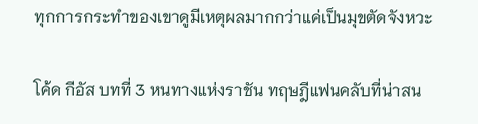ทุกการกระทำของเขาดูมีเหตุผลมากกว่าแค่เป็นมุขตัดจังหวะ

โค้ด กีอัส บทที่ 3 หนทางแห่งราชัน ทฤษฎีแฟนคลับที่น่าสน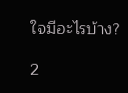ใจมีอะไรบ้าง?

2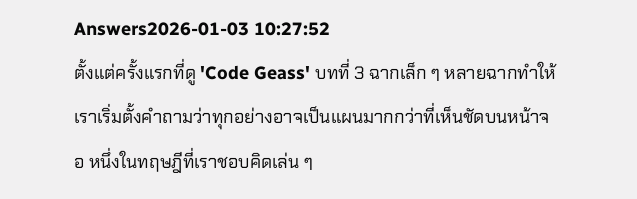Answers2026-01-03 10:27:52
ตั้งแต่ครั้งแรกที่ดู 'Code Geass' บทที่ 3 ฉากเล็ก ๆ หลายฉากทำให้เราเริ่มตั้งคำถามว่าทุกอย่างอาจเป็นแผนมากกว่าที่เห็นชัดบนหน้าจอ หนึ่งในทฤษฎีที่เราชอบคิดเล่น ๆ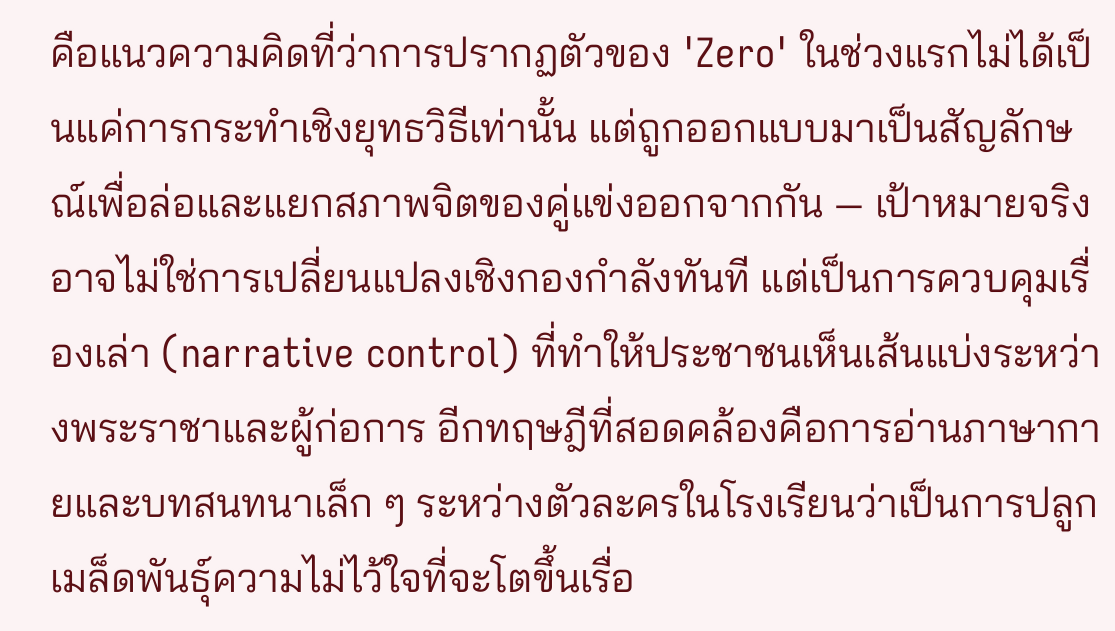คือแนวความคิดที่ว่าการปรากฏตัวของ 'Zero' ในช่วงแรกไม่ได้เป็นแค่การกระทำเชิงยุทธวิธีเท่านั้น แต่ถูกออกแบบมาเป็นสัญลักษณ์เพื่อล่อและแยกสภาพจิตของคู่แข่งออกจากกัน — เป้าหมายจริงอาจไม่ใช่การเปลี่ยนแปลงเชิงกองกำลังทันที แต่เป็นการควบคุมเรื่องเล่า (narrative control) ที่ทำให้ประชาชนเห็นเส้นแบ่งระหว่างพระราชาและผู้ก่อการ อีกทฤษฎีที่สอดคล้องคือการอ่านภาษากายและบทสนทนาเล็ก ๆ ระหว่างตัวละครในโรงเรียนว่าเป็นการปลูกเมล็ดพันธุ์ความไม่ไว้ใจที่จะโตขึ้นเรื่อ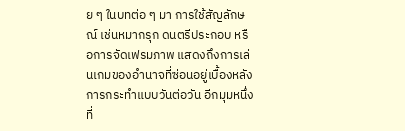ย ๆ ในบทต่อ ๆ มา การใช้สัญลักษณ์ เช่นหมากรุก ดนตรีประกอบ หรือการจัดเฟรมภาพ แสดงถึงการเล่นเกมของอำนาจที่ซ่อนอยู่เบื้องหลังการกระทำแบบวันต่อวัน อีกมุมหนึ่งที่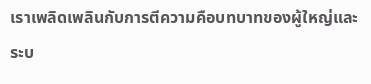เราเพลิดเพลินกับการตีความคือบทบาทของผู้ใหญ่และระบ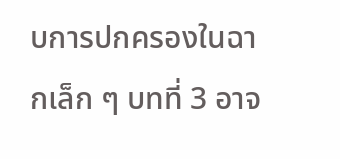บการปกครองในฉากเล็ก ๆ บทที่ 3 อาจ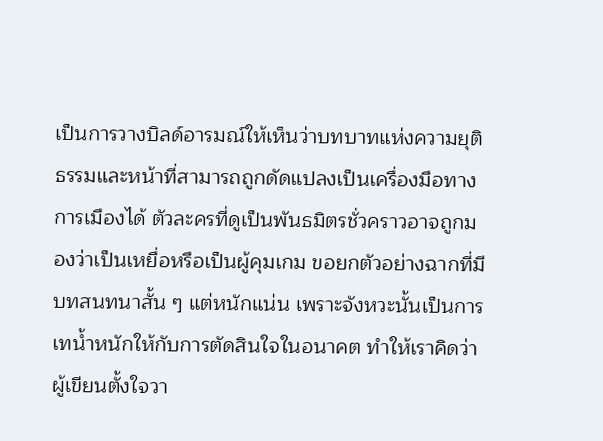เป็นการวางบิลด์อารมณ์ให้เห็นว่าบทบาทแห่งความยุติธรรมและหน้าที่สามารถถูกดัดแปลงเป็นเครื่องมือทางการเมืองได้ ตัวละครที่ดูเป็นพันธมิตรชั่วคราวอาจถูกมองว่าเป็นเหยื่อหรือเป็นผู้คุมเกม ขอยกตัวอย่างฉากที่มีบทสนทนาสั้น ๆ แต่หนักแน่น เพราะจังหวะนั้นเป็นการเทน้ำหนักให้กับการตัดสินใจในอนาคต ทำให้เราคิดว่าผู้เขียนตั้งใจวา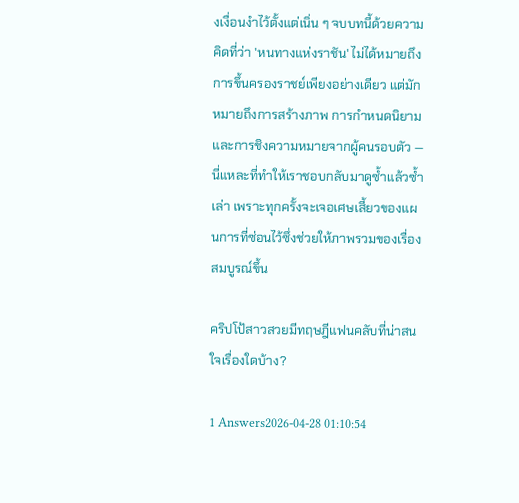งเงื่อนงำไว้ตั้งแต่เนิ่น ๆ จบบทนี้ด้วยความคิดที่ว่า 'หนทางแห่งราชัน' ไม่ได้หมายถึงการขึ้นครองราชย์เพียงอย่างเดียว แต่มักหมายถึงการสร้างภาพ การกำหนดนิยาม และการชิงความหมายจากผู้คนรอบตัว — นี่แหละที่ทำให้เราชอบกลับมาดูซ้ำแล้วซ้ำเล่า เพราะทุกครั้งจะเจอเศษเสี้ยวของแผนการที่ซ่อนไว้ซึ่งช่วยให้ภาพรวมของเรื่องสมบูรณ์ขึ้น

คริปโป้สาวสวยมีทฤษฎีแฟนคลับที่น่าสนใจเรื่องใดบ้าง?

1 Answers2026-04-28 01:10:54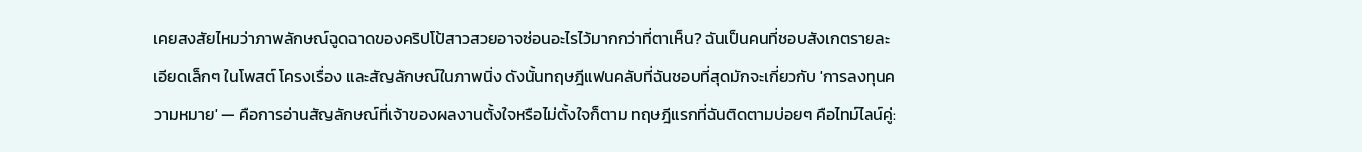เคยสงสัยไหมว่าภาพลักษณ์ฉูดฉาดของคริปโป้สาวสวยอาจซ่อนอะไรไว้มากกว่าที่ตาเห็น? ฉันเป็นคนที่ชอบสังเกตรายละเอียดเล็กๆ ในโพสต์ โครงเรื่อง และสัญลักษณ์ในภาพนิ่ง ดังนั้นทฤษฎีแฟนคลับที่ฉันชอบที่สุดมักจะเกี่ยวกับ 'การลงทุนความหมาย' — คือการอ่านสัญลักษณ์ที่เจ้าของผลงานตั้งใจหรือไม่ตั้งใจก็ตาม ทฤษฎีแรกที่ฉันติดตามบ่อยๆ คือไทม์ไลน์คู่: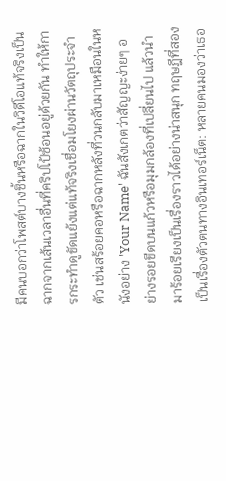มีคนบอกว่าโพสต์บางชิ้นหรือฉากในวิดีโอแท้จริงเป็นฉากจากเส้นเวลาอื่นที่คริปโป้ซ้อนอยู่ด้วยกัน ทำให้การกระทำดูขัดแย้งแต่แท้จริงเชื่อมโยงผ่านวัตถุประจำตัว เช่นสร้อยคอหรือฉากหลังที่วนกลับมาเหมือนในหนังอย่าง 'Your Name' ฉันสังเกตว่าสัญญะง่ายๆ อย่างรอยขีดบนแก้วหรือมุมกล้องที่เปลี่ยนไป แล้วนำมาร้อยเรียงเป็นเรื่องราวได้อย่างน่าสนุก ทฤษฎีที่สองเป็นเรื่องตัวตนทางอินเทอร์เน็ต: หลายคนมองว่าเธอ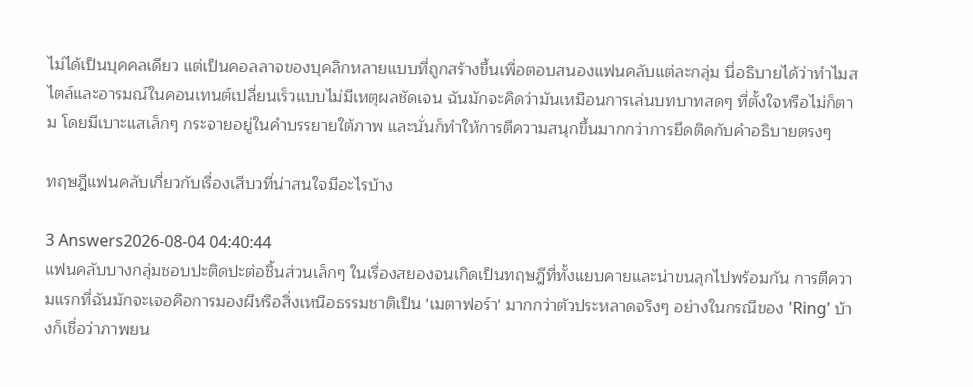ไม่ได้เป็นบุคคลเดียว แต่เป็นคอลลาจของบุคลิกหลายแบบที่ถูกสร้างขึ้นเพื่อตอบสนองแฟนคลับแต่ละกลุ่ม นี่อธิบายได้ว่าทำไมสไตล์และอารมณ์ในคอนเทนต์เปลี่ยนเร็วแบบไม่มีเหตุผลชัดเจน ฉันมักจะคิดว่ามันเหมือนการเล่นบทบาทสดๆ ที่ตั้งใจหรือไม่ก็ตาม โดยมีเบาะแสเล็กๆ กระจายอยู่ในคำบรรยายใต้ภาพ และนั่นก็ทำให้การตีความสนุกขึ้นมากกว่าการยึดติดกับคำอธิบายตรงๆ

ทฤษฎีแฟนคลับเกี่ยวกับเรื่องเสีบวที่น่าสนใจมีอะไรบ้าง

3 Answers2026-08-04 04:40:44
แฟนคลับบางกลุ่มชอบปะติดปะต่อชิ้นส่วนเล็กๆ ในเรื่องสยองจนเกิดเป็นทฤษฎีที่ทั้งแยบคายและน่าขนลุกไปพร้อมกัน การตีความแรกที่ฉันมักจะเจอคือการมองผีหรือสิ่งเหนือธรรมชาติเป็น 'เมตาฟอร์า' มากกว่าตัวประหลาดจริงๆ อย่างในกรณีของ 'Ring' บ้างก็เชื่อว่าภาพยน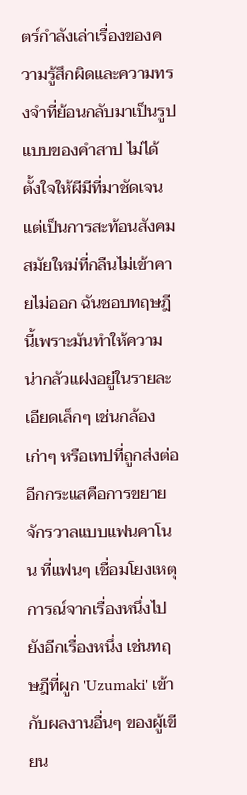ตร์กำลังเล่าเรื่องของความรู้สึกผิดและความทรงจำที่ย้อนกลับมาเป็นรูปแบบของคำสาป ไม่ได้ตั้งใจให้ผีมีที่มาชัดเจน แต่เป็นการสะท้อนสังคมสมัยใหม่ที่กลืนไม่เข้าคายไม่ออก ฉันชอบทฤษฎีนี้เพราะมันทำให้ความน่ากลัวแฝงอยู่ในรายละเอียดเล็กๆ เช่นกล้องเก่าๆ หรือเทปที่ถูกส่งต่อ อีกกระแสคือการขยายจักรวาลแบบแฟนคาโนน ที่แฟนๆ เชื่อมโยงเหตุการณ์จากเรื่องหนึ่งไปยังอีกเรื่องหนึ่ง เช่นทฤษฎีที่ผูก 'Uzumaki' เข้ากับผลงานอื่นๆ ของผู้เขียน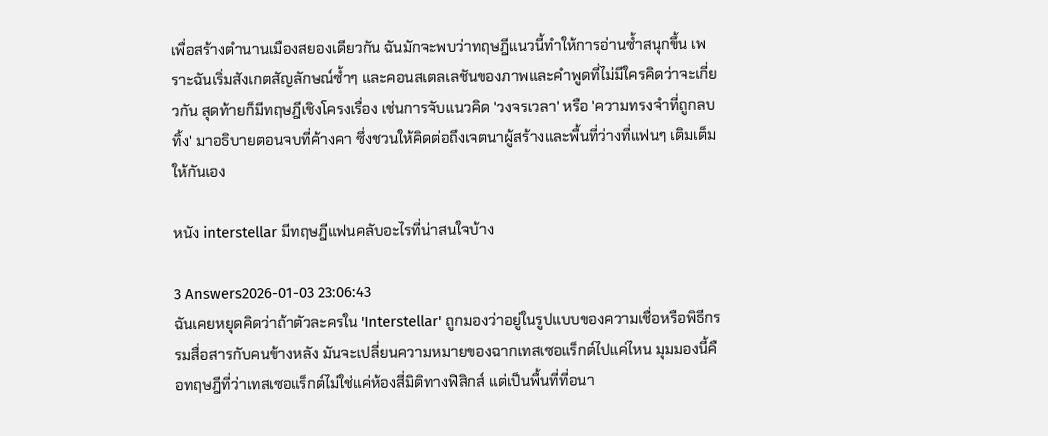เพื่อสร้างตำนานเมืองสยองเดียวกัน ฉันมักจะพบว่าทฤษฎีแนวนี้ทำให้การอ่านซ้ำสนุกขึ้น เพราะฉันเริ่มสังเกตสัญลักษณ์ซ้ำๆ และคอนสเตลเลชันของภาพและคำพูดที่ไม่มีใครคิดว่าจะเกี่ยวกัน สุดท้ายก็มีทฤษฎีเชิงโครงเรื่อง เช่นการจับแนวคิด 'วงจรเวลา' หรือ 'ความทรงจำที่ถูกลบทิ้ง' มาอธิบายตอนจบที่ค้างคา ซึ่งชวนให้คิดต่อถึงเจตนาผู้สร้างและพื้นที่ว่างที่แฟนๆ เติมเต็มให้กันเอง

หนัง interstellar มีทฤษฎีแฟนคลับอะไรที่น่าสนใจบ้าง

3 Answers2026-01-03 23:06:43
ฉันเคยหยุดคิดว่าถ้าตัวละครใน 'Interstellar' ถูกมองว่าอยู่ในรูปแบบของความเชื่อหรือพิธีกรรมสื่อสารกับคนข้างหลัง มันจะเปลี่ยนความหมายของฉากเทสเซอแร็กต์ไปแค่ไหน มุมมองนี้คือทฤษฎีที่ว่าเทสเซอแร็กต์ไม่ใช่แค่ห้องสี่มิติทางฟิสิกส์ แต่เป็นพื้นที่ที่อนา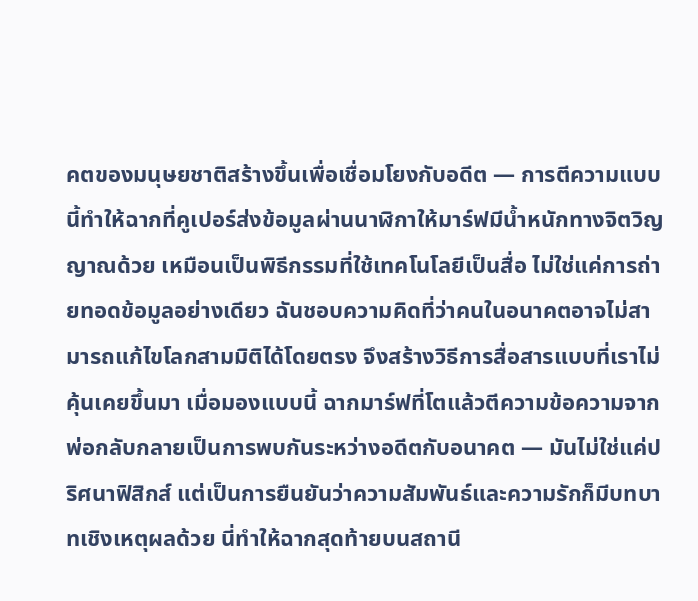คตของมนุษยชาติสร้างขึ้นเพื่อเชื่อมโยงกับอดีต — การตีความแบบนี้ทำให้ฉากที่คูเปอร์ส่งข้อมูลผ่านนาฬิกาให้มาร์ฟมีน้ำหนักทางจิตวิญญาณด้วย เหมือนเป็นพิธีกรรมที่ใช้เทคโนโลยีเป็นสื่อ ไม่ใช่แค่การถ่ายทอดข้อมูลอย่างเดียว ฉันชอบความคิดที่ว่าคนในอนาคตอาจไม่สามารถแก้ไขโลกสามมิติได้โดยตรง จึงสร้างวิธีการสื่อสารแบบที่เราไม่คุ้นเคยขึ้นมา เมื่อมองแบบนี้ ฉากมาร์ฟที่โตแล้วตีความข้อความจากพ่อกลับกลายเป็นการพบกันระหว่างอดีตกับอนาคต — มันไม่ใช่แค่ปริศนาฟิสิกส์ แต่เป็นการยืนยันว่าความสัมพันธ์และความรักก็มีบทบาทเชิงเหตุผลด้วย นี่ทำให้ฉากสุดท้ายบนสถานี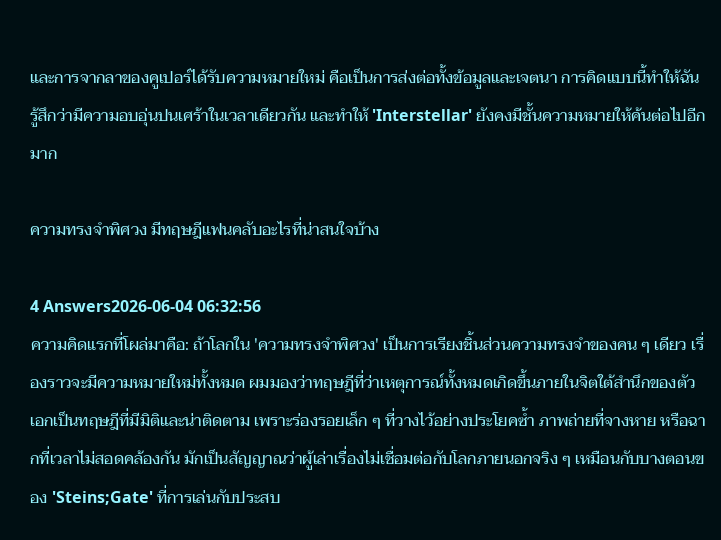และการจากลาของคูเปอร์ได้รับความหมายใหม่ คือเป็นการส่งต่อทั้งข้อมูลและเจตนา การคิดแบบนี้ทำให้ฉันรู้สึกว่ามีความอบอุ่นปนเศร้าในเวลาเดียวกัน และทำให้ 'Interstellar' ยังคงมีชั้นความหมายให้ค้นต่อไปอีกมาก

ความทรงจำพิศวง มีทฤษฎีแฟนคลับอะไรที่น่าสนใจบ้าง

4 Answers2026-06-04 06:32:56
ความคิดแรกที่โผล่มาคือ: ถ้าโลกใน 'ความทรงจำพิศวง' เป็นการเรียงชิ้นส่วนความทรงจำของคน ๆ เดียว เรื่องราวจะมีความหมายใหม่ทั้งหมด ผมมองว่าทฤษฎีที่ว่าเหตุการณ์ทั้งหมดเกิดขึ้นภายในจิตใต้สำนึกของตัวเอกเป็นทฤษฎีที่มีมิติและน่าติดตาม เพราะร่องรอยเล็ก ๆ ที่วางไว้อย่างประโยคซ้ำ ภาพถ่ายที่จางหาย หรือฉากที่เวลาไม่สอดคล้องกัน มักเป็นสัญญาณว่าผู้เล่าเรื่องไม่เชื่อมต่อกับโลกภายนอกจริง ๆ เหมือนกับบางตอนของ 'Steins;Gate' ที่การเล่นกับประสบ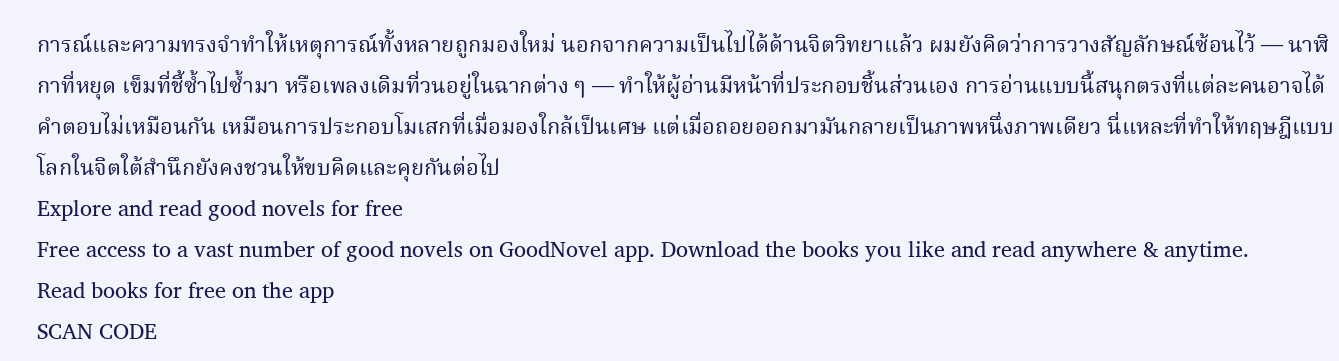การณ์และความทรงจำทำให้เหตุการณ์ทั้งหลายถูกมองใหม่ นอกจากความเป็นไปได้ด้านจิตวิทยาแล้ว ผมยังคิดว่าการวางสัญลักษณ์ซ้อนไว้ — นาฬิกาที่หยุด เข็มที่ชี้ซ้ำไปซ้ำมา หรือเพลงเดิมที่วนอยู่ในฉากต่าง ๆ — ทำให้ผู้อ่านมีหน้าที่ประกอบชิ้นส่วนเอง การอ่านแบบนี้สนุกตรงที่แต่ละคนอาจได้คำตอบไม่เหมือนกัน เหมือนการประกอบโมเสกที่เมื่อมองใกล้เป็นเศษ แต่เมื่อถอยออกมามันกลายเป็นภาพหนึ่งภาพเดียว นี่แหละที่ทำให้ทฤษฎีแบบโลกในจิตใต้สำนึกยังคงชวนให้ขบคิดและคุยกันต่อไป
Explore and read good novels for free
Free access to a vast number of good novels on GoodNovel app. Download the books you like and read anywhere & anytime.
Read books for free on the app
SCAN CODE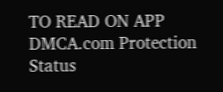TO READ ON APP
DMCA.com Protection Status